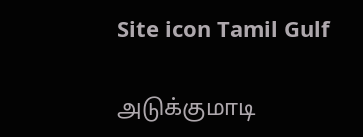Site icon Tamil Gulf

அடுக்குமாடி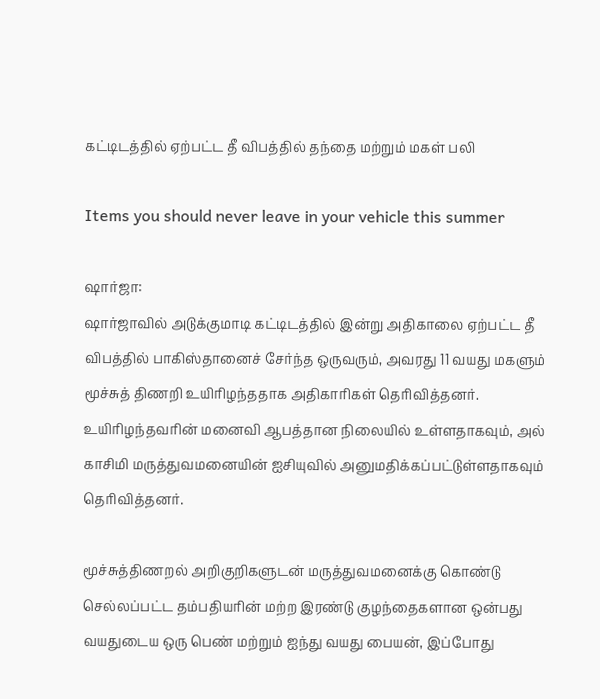கட்டிடத்தில் ஏற்பட்ட தீ விபத்தில் தந்தை மற்றும் மகள் பலி

Items you should never leave in your vehicle this summer

ஷார்ஜா:
ஷார்ஜாவில் அடுக்குமாடி கட்டிடத்தில் இன்று அதிகாலை ஏற்பட்ட தீ விபத்தில் பாகிஸ்தானைச் சேர்ந்த ஒருவரும், அவரது 11 வயது மகளும் மூச்சுத் திணறி உயிரிழந்ததாக அதிகாரிகள் தெரிவித்தனர். உயிரிழந்தவரின் மனைவி ஆபத்தான நிலையில் உள்ளதாகவும், அல் காசிமி மருத்துவமனையின் ஐசியுவில் அனுமதிக்கப்பட்டுள்ளதாகவும் தெரிவித்தனர்.

மூச்சுத்திணறல் அறிகுறிகளுடன் மருத்துவமனைக்கு கொண்டு செல்லப்பட்ட தம்பதியரின் மற்ற இரண்டு குழந்தைகளான ஒன்பது வயதுடைய ஒரு பெண் மற்றும் ஐந்து வயது பையன், இப்போது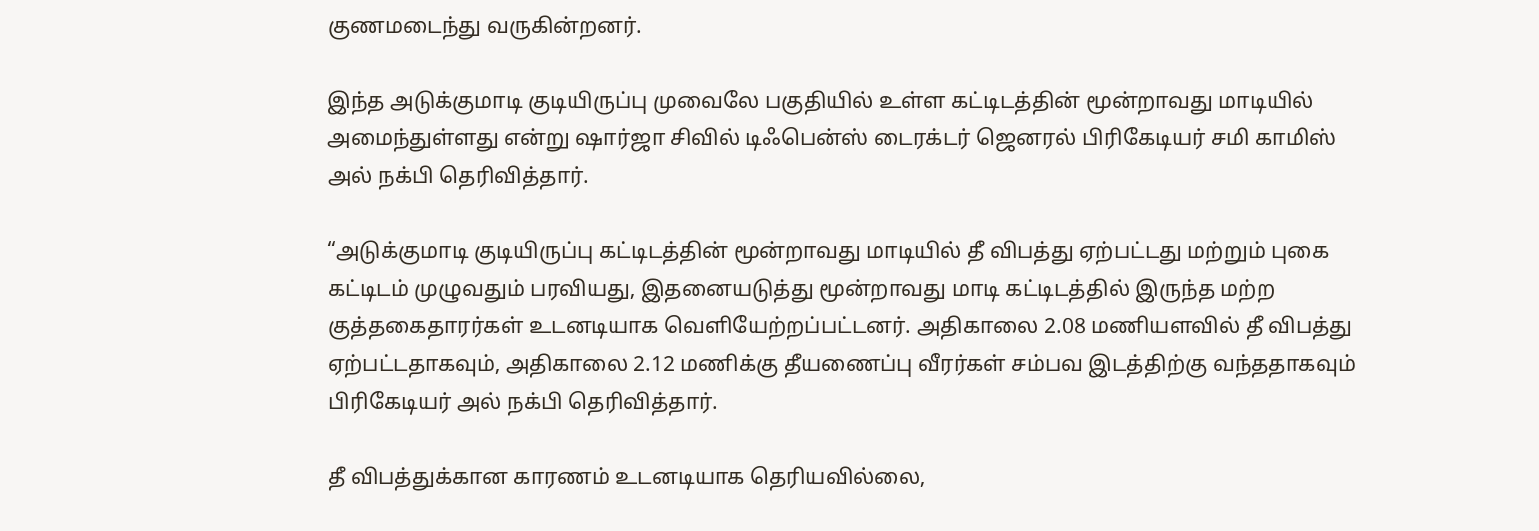குணமடைந்து வருகின்றனர்.

இந்த அடுக்குமாடி குடியிருப்பு முவைலே பகுதியில் உள்ள கட்டிடத்தின் மூன்றாவது மாடியில் அமைந்துள்ளது என்று ஷார்ஜா சிவில் டிஃபென்ஸ் டைரக்டர் ஜெனரல் பிரிகேடியர் சமி காமிஸ் அல் நக்பி தெரிவித்தார்.

“அடுக்குமாடி குடியிருப்பு கட்டிடத்தின் மூன்றாவது மாடியில் தீ விபத்து ஏற்பட்டது மற்றும் புகை கட்டிடம் முழுவதும் பரவியது, இதனையடுத்து மூன்றாவது மாடி கட்டிடத்தில் இருந்த மற்ற குத்தகைதாரர்கள் உடனடியாக வெளியேற்றப்பட்டனர். அதிகாலை 2.08 மணியளவில் தீ விபத்து ஏற்பட்டதாகவும், அதிகாலை 2.12 மணிக்கு தீயணைப்பு வீரர்கள் சம்பவ இடத்திற்கு வந்ததாகவும் பிரிகேடியர் அல் நக்பி தெரிவித்தார்.

தீ விபத்துக்கான காரணம் உடனடியாக தெரியவில்லை,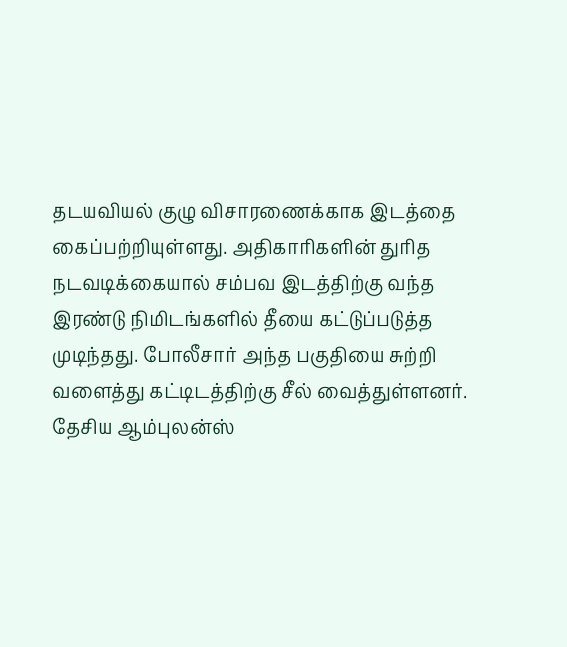தடயவியல் குழு விசாரணைக்காக இடத்தை கைப்பற்றியுள்ளது. அதிகாரிகளின் துரித நடவடிக்கையால் சம்பவ இடத்திற்கு வந்த இரண்டு நிமிடங்களில் தீயை கட்டுப்படுத்த முடிந்தது. போலீசார் அந்த பகுதியை சுற்றி வளைத்து கட்டிடத்திற்கு சீல் வைத்துள்ளனர். தேசிய ஆம்புலன்ஸ்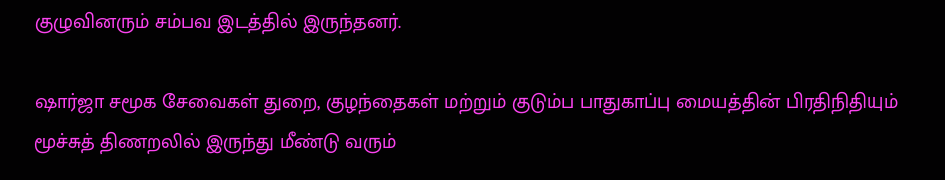குழுவினரும் சம்பவ இடத்தில் இருந்தனர்.

ஷார்ஜா சமூக சேவைகள் துறை, குழந்தைகள் மற்றும் குடும்ப பாதுகாப்பு மையத்தின் பிரதிநிதியும் மூச்சுத் திணறலில் இருந்து மீண்டு வரும்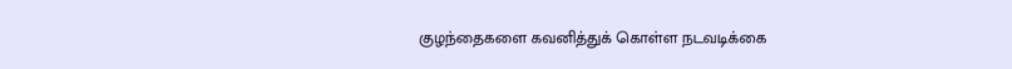குழந்தைகளை கவனித்துக் கொள்ள நடவடிக்கை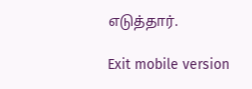எடுத்தார்.

Exit mobile version